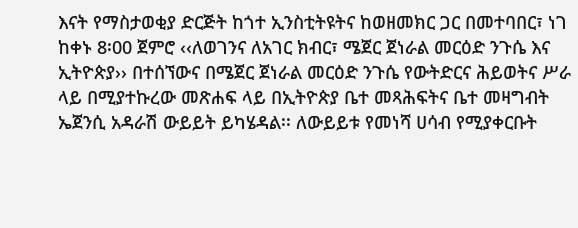እናት የማስታወቂያ ድርጅት ከጎተ ኢንስቲትዩትና ከወዘመክር ጋር በመተባበር፣ ነገ ከቀኑ 8፡00 ጀምሮ ‹‹ለወገንና ለአገር ክብር፣ ሜጀር ጀነራል መርዕድ ንጉሴ እና ኢትዮጵያ›› በተሰኘውና በሜጀር ጀነራል መርዕድ ንጉሴ የውትድርና ሕይወትና ሥራ ላይ በሚያተኩረው መጽሐፍ ላይ በኢትዮጵያ ቤተ መጻሕፍትና ቤተ መዛግብት ኤጀንሲ አዳራሽ ውይይት ይካሄዳል፡፡ ለውይይቱ የመነሻ ሀሳብ የሚያቀርቡት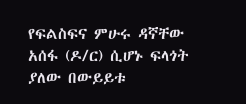የፍልስፍና ምሁሩ ዳኛቸው አሰፋ (ዶ/ር) ሲሆኑ ፍላጎት ያለው በውይይቱ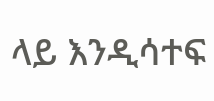ላይ እንዲሳተፍ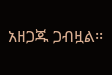አዘጋጁ ጋብዟል፡፡